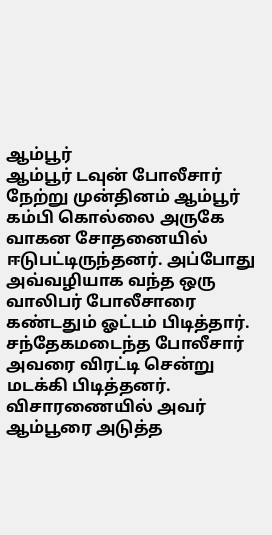ஆம்பூர்
ஆம்பூர் டவுன் போலீசார் நேற்று முன்தினம் ஆம்பூர் கம்பி கொல்லை அருகே வாகன சோதனையில் ஈடுபட்டிருந்தனர். அப்போது அவ்வழியாக வந்த ஒரு வாலிபர் போலீசாரை கண்டதும் ஓட்டம் பிடித்தார். சந்தேகமடைந்த போலீசார் அவரை விரட்டி சென்று மடக்கி பிடித்தனர். விசாரணையில் அவர் ஆம்பூரை அடுத்த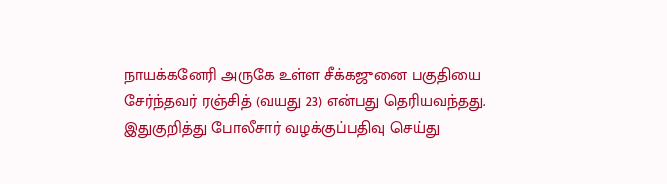நாயக்கனேரி அருகே உள்ள சீக்கஜுனை பகுதியை சேர்ந்தவர் ரஞ்சித் (வயது 23) என்பது தெரியவந்தது. இதுகுறித்து போலீசார் வழக்குப்பதிவு செய்து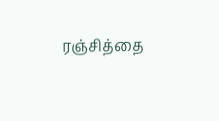ரஞ்சித்தை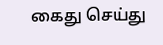கைது செய்து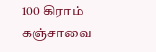100 கிராம் கஞ்சாவை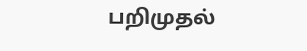பறிமுதல்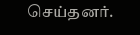செய்தனர்.